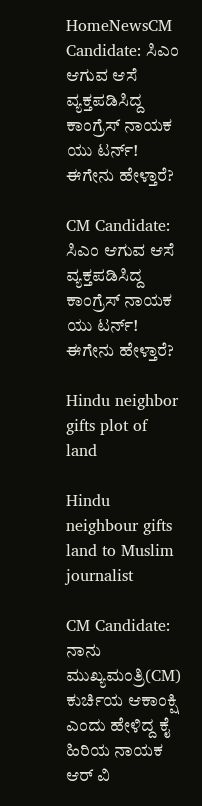HomeNewsCM Candidate: ಸಿಎಂ ಆಗುವ ಆಸೆ ವ್ಯಕ್ತಪಡಿಸಿದ್ದ ಕಾಂಗ್ರೆಸ್ ನಾಯಕ ಯು ಟರ್ನ್! ಈಗೇನು ಹೇಳ್ತಾರೆ?

CM Candidate: ಸಿಎಂ ಆಗುವ ಆಸೆ ವ್ಯಕ್ತಪಡಿಸಿದ್ದ ಕಾಂಗ್ರೆಸ್ ನಾಯಕ ಯು ಟರ್ನ್! ಈಗೇನು ಹೇಳ್ತಾರೆ?

Hindu neighbor gifts plot of land

Hindu neighbour gifts land to Muslim journalist

CM Candidate: ನಾನು ಮುಖ್ಯಮಂತ್ರಿ(CM) ಕುರ್ಚಿಯ ಆಕಾಂಕ್ಷಿ ಎಂದು ಹೇಳಿದ್ದ ಕೈ ಹಿರಿಯ ನಾಯಕ ಆರ್ ವಿ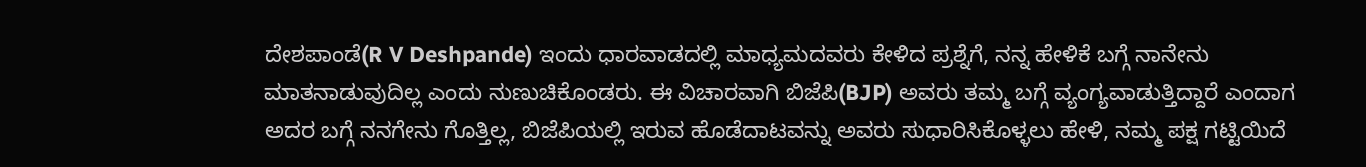ದೇಶಪಾಂಡೆ(R V Deshpande) ಇಂದು ಧಾರವಾಡದಲ್ಲಿ ಮಾಧ್ಯಮದವರು ಕೇಳಿದ ಪ್ರಶ್ನೆಗೆ, ನನ್ನ ಹೇಳಿಕೆ ಬಗ್ಗೆ ನಾನೇನು ಮಾತನಾಡುವುದಿಲ್ಲ ಎಂದು ನುಣುಚಿಕೊಂಡರು. ಈ ವಿಚಾರವಾಗಿ ಬಿಜೆಪಿ(BJP) ಅವರು ತಮ್ಮ ಬಗ್ಗೆ ವ್ಯಂಗ್ಯವಾಡುತ್ತಿದ್ದಾರೆ ಎಂದಾಗ ಅದರ ಬಗ್ಗೆ ನನಗೇನು ಗೊತ್ತಿಲ್ಲ, ಬಿಜೆಪಿಯಲ್ಲಿ ಇರುವ ಹೊಡೆದಾಟವನ್ನು ಅವರು ಸುಧಾರಿಸಿಕೊಳ್ಳಲು ಹೇಳಿ, ನಮ್ಮ ಪಕ್ಷ ಗಟ್ಟಿಯಿದೆ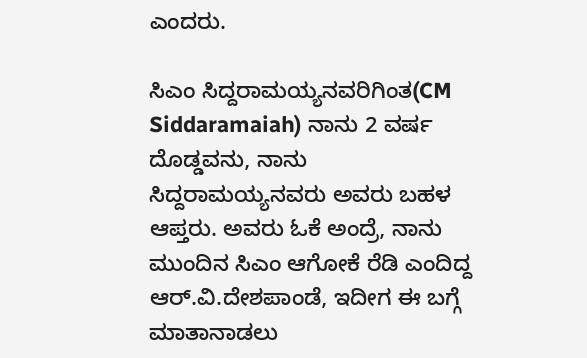ಎಂದರು.

ಸಿಎಂ ಸಿದ್ದರಾಮಯ್ಯನವರಿಗಿಂತ(CM Siddaramaiah) ನಾನು 2 ವರ್ಷ ದೊಡ್ಡವನು, ನಾನು ಸಿದ್ದರಾಮಯ್ಯನವರು ಅವರು ಬಹಳ ಆಪ್ತರು. ಅವರು ಓಕೆ ಅಂದ್ರೆ, ನಾನು ಮುಂದಿನ ಸಿಎಂ ಆಗೋಕೆ ರೆಡಿ ಎಂದಿದ್ದ ಆರ್.ವಿ.ದೇಶಪಾಂಡೆ, ಇದೀಗ ಈ ಬಗ್ಗೆ ಮಾತಾನಾಡಲು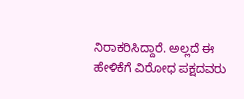ನಿರಾಕರಿಸಿದ್ದಾರೆ. ಅಲ್ಲದೆ ಈ ಹೇಳಿಕೆಗೆ ವಿರೋಧ ಪಕ್ಷದವರು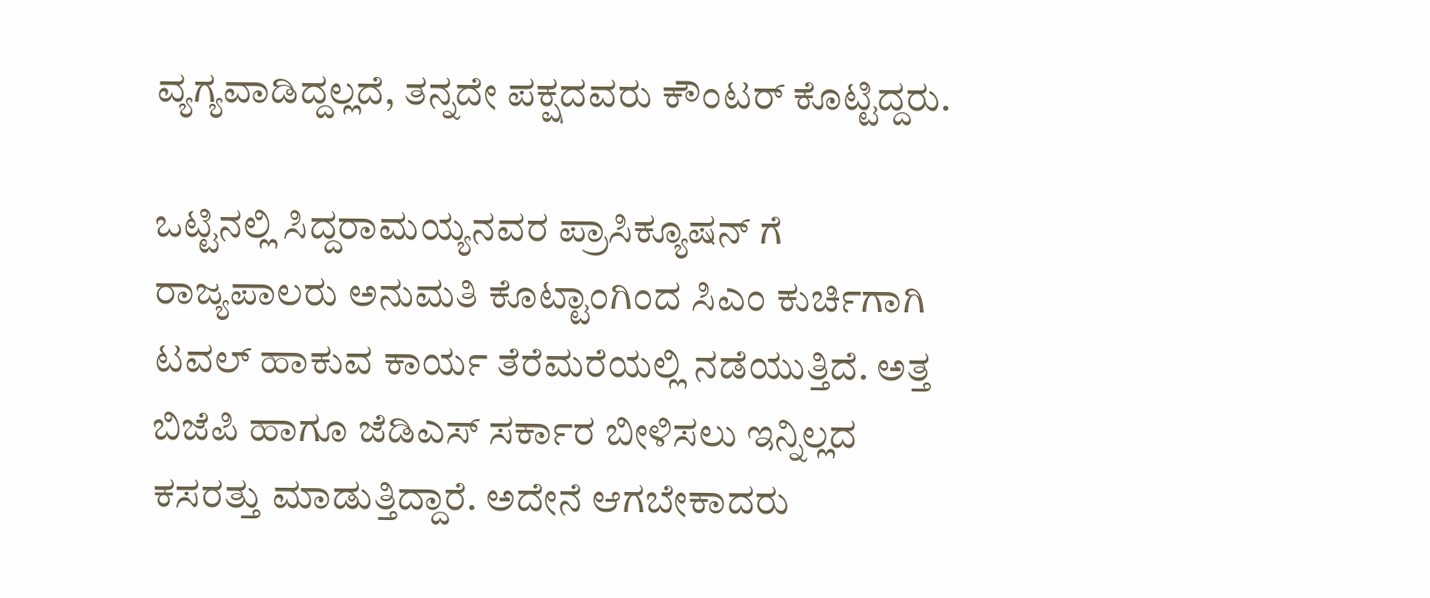ವ್ಯಗ್ಯವಾಡಿದ್ದಲ್ಲದೆ, ತನ್ನದೇ ಪಕ್ಷದವರು ಕೌಂಟರ್‌ ಕೊಟ್ಟಿದ್ದರು.

ಒಟ್ಟಿನಲ್ಲಿ ಸಿದ್ದರಾಮಯ್ಯನವರ ಪ್ರಾಸಿಕ್ಯೂಷನ್‌ ಗೆ ರಾಜ್ಯಪಾಲರು ಅನುಮತಿ ಕೊಟ್ಟಾಂಗಿಂದ ಸಿಎಂ ಕುರ್ಚಿಗಾಗಿ ಟವಲ್‌ ಹಾಕುವ ಕಾರ್ಯ ತೆರೆಮರೆಯಲ್ಲಿ ನಡೆಯುತ್ತಿದೆ. ಅತ್ತ ಬಿಜೆಪಿ ಹಾಗೂ ಜೆಡಿಎಸ್‌ ಸರ್ಕಾರ ಬೀಳಿಸಲು ಇನ್ನಿಲ್ಲದ ಕಸರತ್ತು ಮಾಡುತ್ತಿದ್ದಾರೆ. ಅದೇನೆ ಆಗಬೇಕಾದರು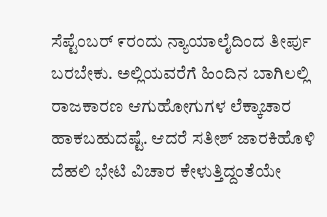ಸೆಪ್ಟೆಂಬರ್‌ ೯ರಂದು ನ್ಯಾಯಾಲೈದಿಂದ ತೀರ್ಪು ಬರಬೇಕು. ಅಲ್ಲಿಯವರೆಗೆ ಹಿಂದಿನ ಬಾಗಿಲಲ್ಲಿ ರಾಜಕಾರಣ ಆಗುಹೋಗುಗಳ ಲೆಕ್ಕಾಚಾರ ಹಾಕಬಹುದಷ್ಟೆ. ಆದರೆ ಸತೀಶ್ ಜಾರಕಿಹೊಳಿ ದೆಹಲಿ ಭೇಟಿ ವಿಚಾರ ಕೇಳುತ್ತಿದ್ದಂತೆಯೇ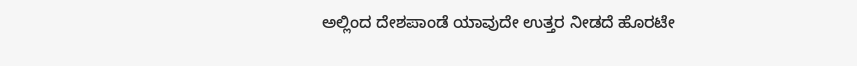ಅಲ್ಲಿಂದ ದೇಶಪಾಂಡೆ ಯಾವುದೇ ಉತ್ತರ ನೀಡದೆ ಹೊರಟೇ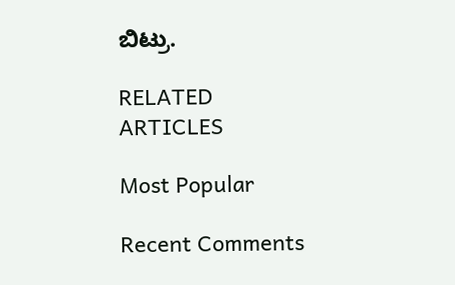ಬಿಟ್ರು.

RELATED ARTICLES

Most Popular

Recent Comments